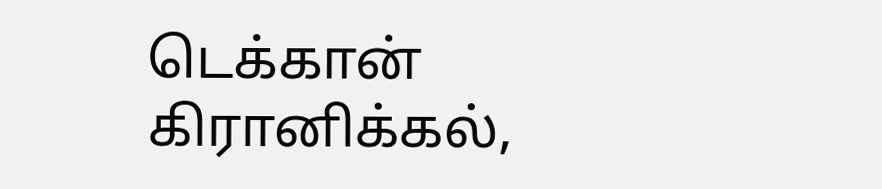டெக்கான் கிரானிக்கல்,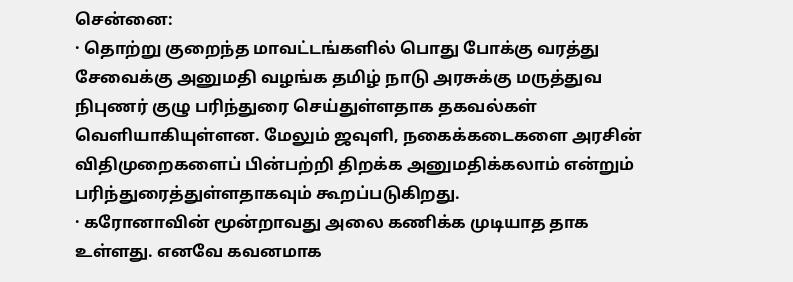சென்னை:
· தொற்று குறைந்த மாவட்டங்களில் பொது போக்கு வரத்து சேவைக்கு அனுமதி வழங்க தமிழ் நாடு அரசுக்கு மருத்துவ நிபுணர் குழு பரிந்துரை செய்துள்ளதாக தகவல்கள் வெளியாகியுள்ளன. மேலும் ஜவுளி, நகைக்கடைகளை அரசின் விதிமுறைகளைப் பின்பற்றி திறக்க அனுமதிக்கலாம் என்றும் பரிந்துரைத்துள்ளதாகவும் கூறப்படுகிறது.
· கரோனாவின் மூன்றாவது அலை கணிக்க முடியாத தாக உள்ளது. எனவே கவனமாக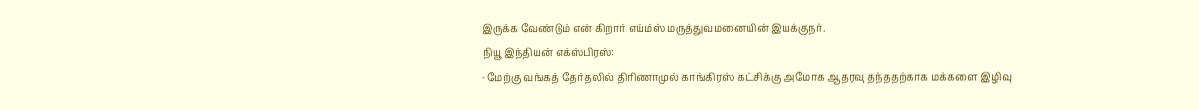இருக்க வேண்டும் என் கிறார் எய்ம்ஸ் மருத்துவமனையின் இயக்குநர்.
நியூ இந்தியன் எக்ஸ்பிரஸ்:
· மேற்கு வங்கத் தேர்தலில் திரிணாமுல் காங்கிரஸ் கட்சிக்கு அமோக ஆதரவு தந்ததற்காக மக்களை இழிவு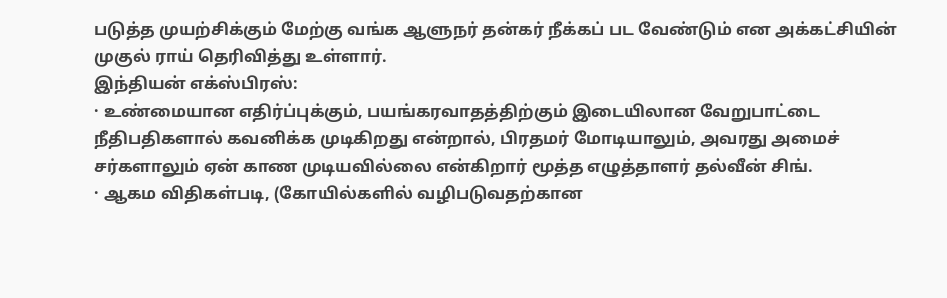படுத்த முயற்சிக்கும் மேற்கு வங்க ஆளுநர் தன்கர் நீக்கப் பட வேண்டும் என அக்கட்சியின் முகுல் ராய் தெரிவித்து உள்ளார்.
இந்தியன் எக்ஸ்பிரஸ்:
· உண்மையான எதிர்ப்புக்கும், பயங்கரவாதத்திற்கும் இடையிலான வேறுபாட்டை நீதிபதிகளால் கவனிக்க முடிகிறது என்றால், பிரதமர் மோடியாலும், அவரது அமைச் சர்களாலும் ஏன் காண முடியவில்லை என்கிறார் மூத்த எழுத்தாளர் தல்வீன் சிங்.
· ஆகம விதிகள்படி, (கோயில்களில் வழிபடுவதற்கான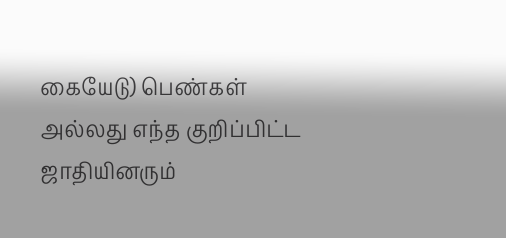கையேடு) பெண்கள் அல்லது எந்த குறிப்பிட்ட ஜாதியினரும்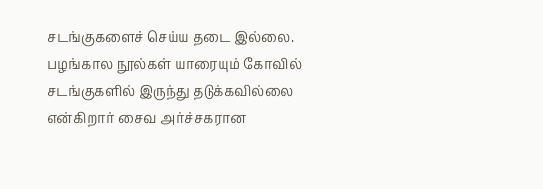சடங்குகளைச் செய்ய தடை இல்லை. பழங்கால நூல்கள் யாரையும் கோவில் சடங்குகளில் இருந்து தடுக்கவில்லை என்கிறார் சைவ அர்ச்சகரான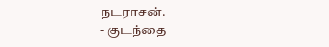நடராசன்.
- குடந்தை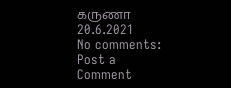கருணா
20.6.2021
No comments:
Post a Comment